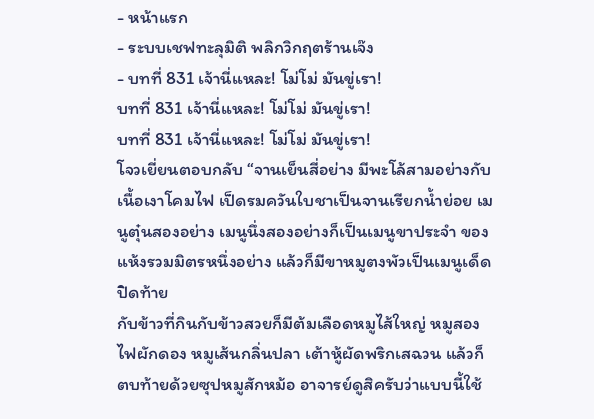- หน้าแรก
- ระบบเชฟทะลุมิติ พลิกวิกฤตร้านเจ๊ง
- บทที่ 831 เจ้านี่แหละ! โม่โม่ มันขู่เรา!
บทที่ 831 เจ้านี่แหละ! โม่โม่ มันขู่เรา!
บทที่ 831 เจ้านี่แหละ! โม่โม่ มันขู่เรา!
โจวเยี่ยนตอบกลับ “จานเย็นสี่อย่าง มีพะโล้สามอย่างกับเนื้อเงาโคมไฟ เป็ดรมควันใบชาเป็นจานเรียกน้ำย่อย เมนูตุ๋นสองอย่าง เมนูนึ่งสองอย่างก็เป็นเมนูขาประจำ ของแห้งรวมมิตรหนึ่งอย่าง แล้วก็มีขาหมูตงพัวเป็นเมนูเด็ดปิดท้าย
กับข้าวที่กินกับข้าวสวยก็มีต้มเลือดหมูไส้ใหญ่ หมูสองไฟผักดอง หมูเส้นกลิ่นปลา เต้าหู้ผัดพริกเสฉวน แล้วก็ตบท้ายด้วยซุปหมูสักหม้อ อาจารย์ดูสิครับว่าแบบนี้ใช้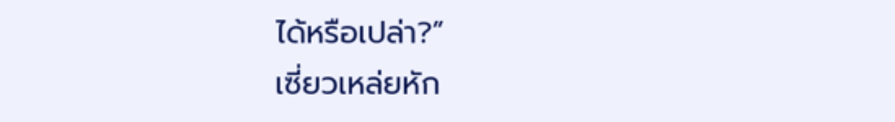ได้หรือเปล่า?”
เซี่ยวเหล่ยหัก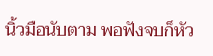นิ้วมือนับตาม พอฟังจบก็หัว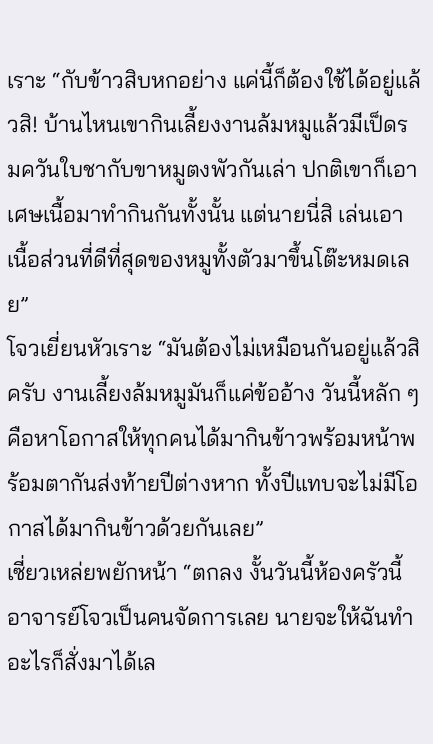เราะ “กับข้าวสิบหกอย่าง แค่นี้ก็ต้องใช้ได้อยู่แล้วสิ! บ้านไหนเขากินเลี้ยงงานล้มหมูแล้วมีเป็ดรมควันใบชากับขาหมูตงพัวกันเล่า ปกติเขาก็เอาเศษเนื้อมาทำกินกันทั้งนั้น แต่นายนี่สิ เล่นเอาเนื้อส่วนที่ดีที่สุดของหมูทั้งตัวมาขึ้นโต๊ะหมดเลย”
โจวเยี่ยนหัวเราะ “มันต้องไม่เหมือนกันอยู่แล้วสิครับ งานเลี้ยงล้มหมูมันก็แค่ข้ออ้าง วันนี้หลัก ๆ คือหาโอกาสให้ทุกคนได้มากินข้าวพร้อมหน้าพร้อมตากันส่งท้ายปีต่างหาก ทั้งปีแทบจะไม่มีโอกาสได้มากินข้าวด้วยกันเลย”
เซี่ยวเหล่ยพยักหน้า “ตกลง งั้นวันนี้ห้องครัวนี้อาจารย์โจวเป็นคนจัดการเลย นายจะให้ฉันทำอะไรก็สั่งมาได้เล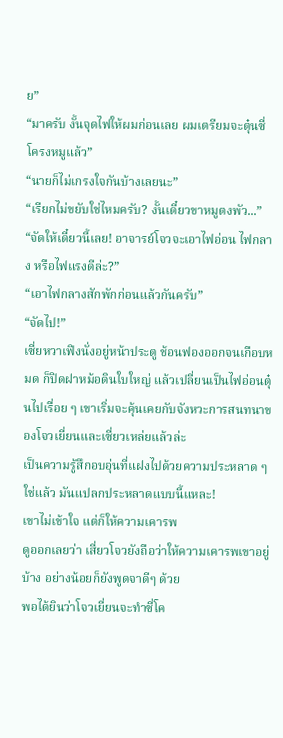ย”
“มาครับ งั้นจุดไฟให้ผมก่อนเลย ผมเตรียมจะตุ๋นซี่โครงหมูแล้ว”
“นายก็ไม่เกรงใจกันบ้างเลยนะ”
“เรียกไม่ขยับใช่ไหมครับ? งั้นเดี๋ยวขาหมูตงพัว...”
“จัดให้เดี๋ยวนี้เลย! อาจารย์โจวจะเอาไฟอ่อน ไฟกลาง หรือไฟแรงดีล่ะ?”
“เอาไฟกลางสักพักก่อนแล้วกันครับ”
“จัดไป!”
เซี่ยหวาเฟิงนั่งอยู่หน้าประตู ช้อนฟองออกจนเกือบหมด ก็ปิดฝาหม้อดินใบใหญ่ แล้วเปลี่ยนเป็นไฟอ่อนตุ๋นไปเรื่อย ๆ เขาเริ่มจะคุ้นเคยกับจังหวะการสนทนาของโจวเยี่ยนและเซี่ยวเหล่ยแล้วล่ะ
เป็นความรู้สึกอบอุ่นที่แฝงไปด้วยความประหลาด ๆ
ใช่แล้ว มันแปลกประหลาดแบบนี้แหละ!
เขาไม่เข้าใจ แต่ก็ให้ความเคารพ
ดูออกเลยว่า เสี่ยวโจวยังถือว่าให้ความเคารพเขาอยู่บ้าง อย่างน้อยก็ยังพูดจาดีๆ ด้วย
พอได้ยินว่าโจวเยี่ยนจะทำซี่โค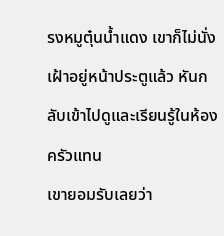รงหมูตุ๋นน้ำแดง เขาก็ไม่นั่งเฝ้าอยู่หน้าประตูแล้ว หันกลับเข้าไปดูและเรียนรู้ในห้องครัวแทน
เขายอมรับเลยว่า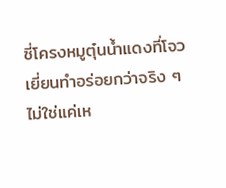ซี่โครงหมูตุ๋นน้ำแดงที่โจวเยี่ยนทำอร่อยกว่าจริง ๆ ไม่ใช่แค่เห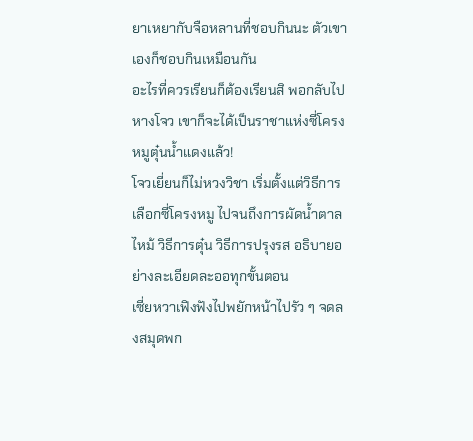ยาเหยากับจือหลานที่ชอบกินนะ ตัวเขาเองก็ชอบกินเหมือนกัน
อะไรที่ควรเรียนก็ต้องเรียนสิ พอกลับไปหางโจว เขาก็จะได้เป็นราชาแห่งซี่โครงหมูตุ๋นน้ำแดงแล้ว!
โจวเยี่ยนก็ไม่หวงวิชา เริ่มตั้งแต่วิธีการเลือกซี่โครงหมู ไปจนถึงการผัดน้ำตาลไหม้ วิธีการตุ๋น วิธีการปรุงรส อธิบายอย่างละเอียดละออทุกขั้นตอน
เซี่ยหวาเฟิงฟังไปพยักหน้าไปรัว ๆ จดลงสมุดพก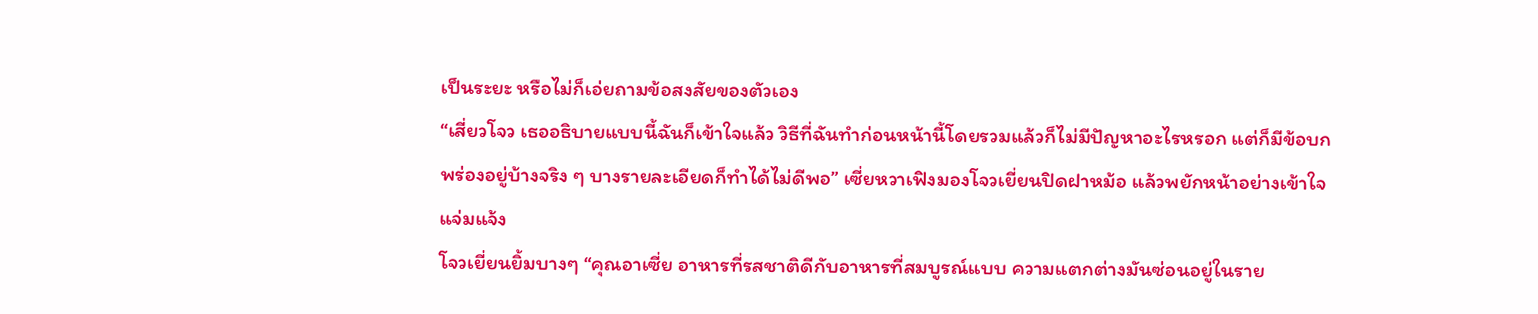เป็นระยะ หรือไม่ก็เอ่ยถามข้อสงสัยของตัวเอง
“เสี่ยวโจว เธออธิบายแบบนี้ฉันก็เข้าใจแล้ว วิธีที่ฉันทำก่อนหน้านี้โดยรวมแล้วก็ไม่มีปัญหาอะไรหรอก แต่ก็มีข้อบกพร่องอยู่บ้างจริง ๆ บางรายละเอียดก็ทำได้ไม่ดีพอ” เซี่ยหวาเฟิงมองโจวเยี่ยนปิดฝาหม้อ แล้วพยักหน้าอย่างเข้าใจแจ่มแจ้ง
โจวเยี่ยนยิ้มบางๆ “คุณอาเซี่ย อาหารที่รสชาติดีกับอาหารที่สมบูรณ์แบบ ความแตกต่างมันซ่อนอยู่ในราย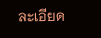ละเอียด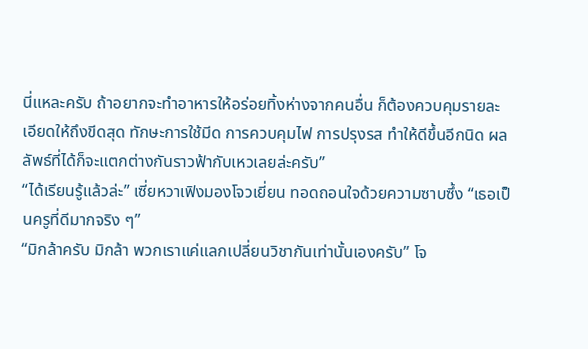นี่แหละครับ ถ้าอยากจะทำอาหารให้อร่อยทิ้งห่างจากคนอื่น ก็ต้องควบคุมรายละเอียดให้ถึงขีดสุด ทักษะการใช้มีด การควบคุมไฟ การปรุงรส ทำให้ดีขึ้นอีกนิด ผลลัพธ์ที่ได้ก็จะแตกต่างกันราวฟ้ากับเหวเลยล่ะครับ”
“ได้เรียนรู้แล้วล่ะ” เซี่ยหวาเฟิงมองโจวเยี่ยน ทอดถอนใจด้วยความซาบซึ้ง “เธอเป็นครูที่ดีมากจริง ๆ”
“มิกล้าครับ มิกล้า พวกเราแค่แลกเปลี่ยนวิชากันเท่านั้นเองครับ” โจ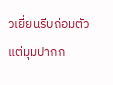วเยี่ยนรีบถ่อมตัว แต่มุมปากก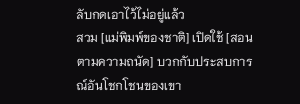ลับกดเอาไว้ไม่อยู่แล้ว
สวม [แม่พิมพ์ของชาติ] เปิดใช้ [สอนตามความถนัด] บวกกับประสบการณ์อันโชกโชนของเขา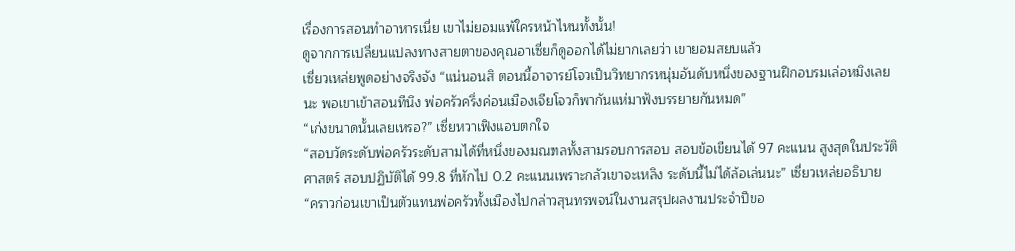เรื่องการสอนทำอาหารเนี่ย เขาไม่ยอมแพ้ใครหน้าไหนทั้งนั้น!
ดูจากการเปลี่ยนแปลงทางสายตาของคุณอาเซี่ยก็ดูออกได้ไม่ยากเลยว่า เขายอมสยบแล้ว
เซี่ยวเหล่ยพูดอย่างจริงจัง “แน่นอนสิ ตอนนี้อาจารย์โจวเป็นวิทยากรหนุ่มอันดับหนึ่งของฐานฝึกอบรมเล่อหมิงเลยนะ พอเขาเข้าสอนทีนึง พ่อครัวครึ่งค่อนเมืองเจียโจวก็พากันแห่มาฟังบรรยายกันหมด”
“เก่งขนาดนั้นเลยเหรอ?” เซี่ยหวาเฟิงแอบตกใจ
“สอบวัดระดับพ่อครัวระดับสามได้ที่หนึ่งของมณฑลทั้งสามรอบการสอบ สอบข้อเขียนได้ 97 คะแนน สูงสุดในประวัติศาสตร์ สอบปฏิบัติได้ 99.8 ที่หักไป 0.2 คะแนนเพราะกลัวเขาจะเหลิง ระดับนี้ไม่ได้ล้อเล่นนะ” เซี่ยวเหล่ยอธิบาย “คราวก่อนเขาเป็นตัวแทนพ่อครัวทั้งเมืองไปกล่าวสุนทรพจน์ในงานสรุปผลงานประจำปีขอ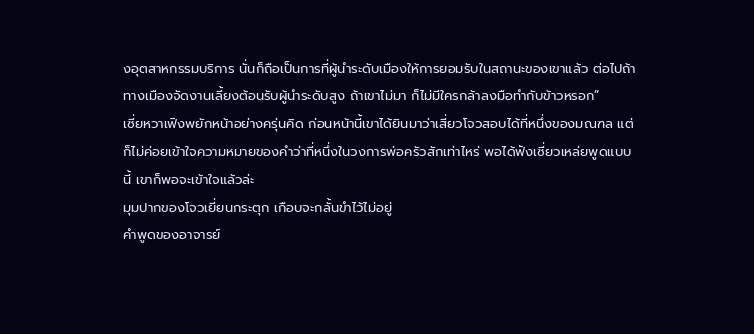งอุตสาหกรรมบริการ นั่นก็ถือเป็นการที่ผู้นำระดับเมืองให้การยอมรับในสถานะของเขาแล้ว ต่อไปถ้าทางเมืองจัดงานเลี้ยงต้อนรับผู้นำระดับสูง ถ้าเขาไม่มา ก็ไม่มีใครกล้าลงมือทำกับข้าวหรอก”
เซี่ยหวาเฟิงพยักหน้าอย่างครุ่นคิด ก่อนหน้านี้เขาได้ยินมาว่าเสี่ยวโจวสอบได้ที่หนึ่งของมณฑล แต่ก็ไม่ค่อยเข้าใจความหมายของคำว่าที่หนึ่งในวงการพ่อครัวสักเท่าไหร่ พอได้ฟังเซี่ยวเหล่ยพูดแบบนี้ เขาก็พอจะเข้าใจแล้วล่ะ
มุมปากของโจวเยี่ยนกระตุก เกือบจะกลั้นขำไว้ไม่อยู่
คำพูดของอาจารย์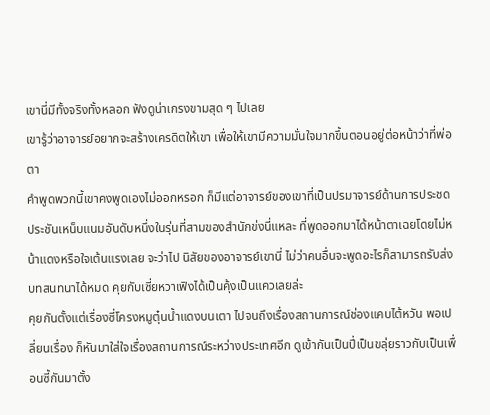เขานี่มีทั้งจริงทั้งหลอก ฟังดูน่าเกรงขามสุด ๆ ไปเลย
เขารู้ว่าอาจารย์อยากจะสร้างเครดิตให้เขา เพื่อให้เขามีความมั่นใจมากขึ้นตอนอยู่ต่อหน้าว่าที่พ่อตา
คำพูดพวกนี้เขาคงพูดเองไม่ออกหรอก ก็มีแต่อาจารย์ของเขาที่เป็นปรมาจารย์ด้านการประชดประชันเหน็บแนมอันดับหนึ่งในรุ่นที่สามของสำนักข่งนี่แหละ ที่พูดออกมาได้หน้าตาเฉยโดยไม่หน้าแดงหรือใจเต้นแรงเลย จะว่าไป นิสัยของอาจารย์เขานี่ ไม่ว่าคนอื่นจะพูดอะไรก็สามารถรับส่งบทสนทนาได้หมด คุยกับเซี่ยหวาเฟิงได้เป็นคุ้งเป็นแควเลยล่ะ
คุยกันตั้งแต่เรื่องซี่โครงหมูตุ๋นน้ำแดงบนเตา ไปจนถึงเรื่องสถานการณ์ช่องแคบไต้หวัน พอเปลี่ยนเรื่อง ก็หันมาใส่ใจเรื่องสถานการณ์ระหว่างประเทศอีก ดูเข้ากันเป็นปี่เป็นขลุ่ยราวกับเป็นเพื่อนซี้กันมาตั้ง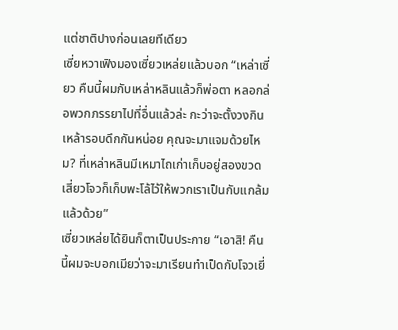แต่ชาติปางก่อนเลยทีเดียว
เซี่ยหวาเฟิงมองเซี่ยวเหล่ยแล้วบอก “เหล่าเซี่ยว คืนนี้ผมกับเหล่าหลินแล้วก็พ่อตา หลอกล่อพวกภรรยาไปที่อื่นแล้วล่ะ กะว่าจะตั้งวงกินเหล้ารอบดึกกันหน่อย คุณจะมาแจมด้วยไหม? ที่เหล่าหลินมีเหมาไถเก่าเก็บอยู่สองขวด เสี่ยวโจวก็เก็บพะโล้ไว้ให้พวกเราเป็นกับแกล้มแล้วด้วย”
เซี่ยวเหล่ยได้ยินก็ตาเป็นประกาย “เอาสิ! คืนนี้ผมจะบอกเมียว่าจะมาเรียนทำเป็ดกับโจวเยี่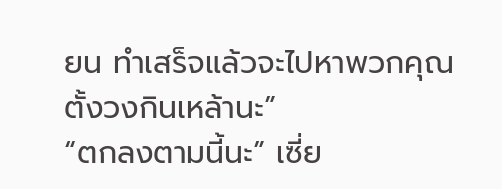ยน ทำเสร็จแล้วจะไปหาพวกคุณตั้งวงกินเหล้านะ”
“ตกลงตามนี้นะ” เซี่ย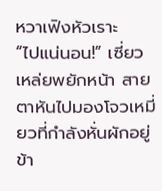หวาเฟิงหัวเราะ
“ไปแน่นอน!” เซี่ยวเหล่ยพยักหน้า สายตาหันไปมองโจวเหมี่ยวที่กำลังหั่นผักอยู่ข้า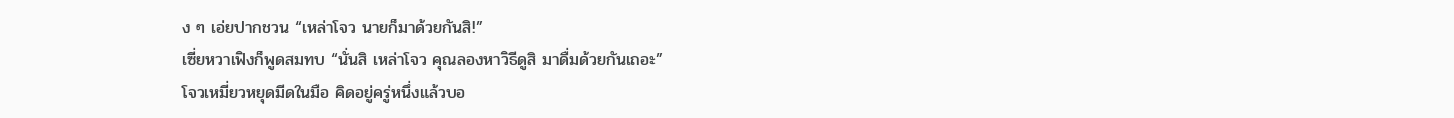ง ๆ เอ่ยปากชวน “เหล่าโจว นายก็มาด้วยกันสิ!”
เซี่ยหวาเฟิงก็พูดสมทบ “นั่นสิ เหล่าโจว คุณลองหาวิธีดูสิ มาดื่มด้วยกันเถอะ”
โจวเหมี่ยวหยุดมีดในมือ คิดอยู่ครู่หนึ่งแล้วบอ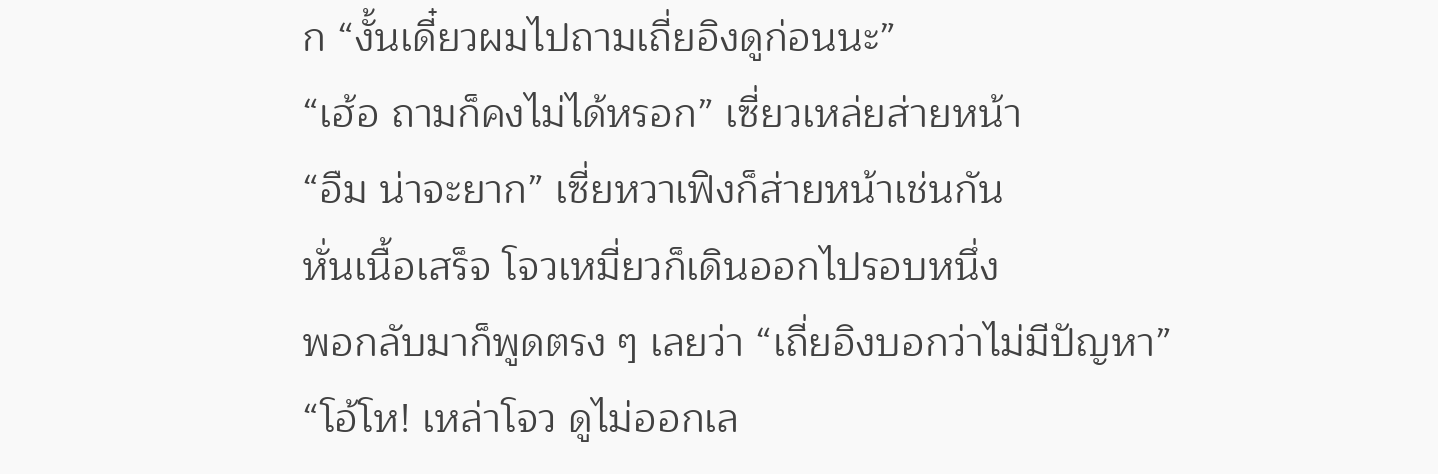ก “งั้นเดี๋ยวผมไปถามเถี่ยอิงดูก่อนนะ”
“เฮ้อ ถามก็คงไม่ได้หรอก” เซี่ยวเหล่ยส่ายหน้า
“อืม น่าจะยาก” เซี่ยหวาเฟิงก็ส่ายหน้าเช่นกัน
หั่นเนื้อเสร็จ โจวเหมี่ยวก็เดินออกไปรอบหนึ่ง
พอกลับมาก็พูดตรง ๆ เลยว่า “เถี่ยอิงบอกว่าไม่มีปัญหา”
“โอ้โห! เหล่าโจว ดูไม่ออกเล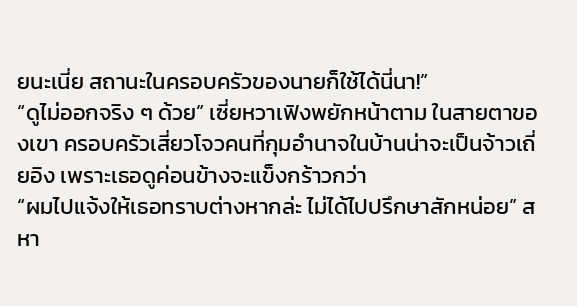ยนะเนี่ย สถานะในครอบครัวของนายก็ใช้ได้นี่นา!”
“ดูไม่ออกจริง ๆ ด้วย” เซี่ยหวาเฟิงพยักหน้าตาม ในสายตาของเขา ครอบครัวเสี่ยวโจวคนที่กุมอำนาจในบ้านน่าจะเป็นจ้าวเถี่ยอิง เพราะเธอดูค่อนข้างจะแข็งกร้าวกว่า
“ผมไปแจ้งให้เธอทราบต่างหากล่ะ ไม่ได้ไปปรึกษาสักหน่อย” สหา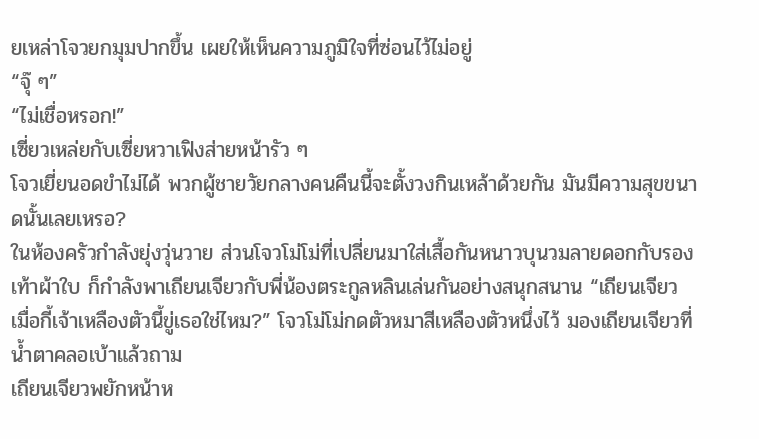ยเหล่าโจวยกมุมปากขึ้น เผยให้เห็นความภูมิใจที่ซ่อนไว้ไม่อยู่
“จุ๊ ๆ”
“ไม่เชื่อหรอก!”
เซี่ยวเหล่ยกับเซี่ยหวาเฟิงส่ายหน้ารัว ๆ
โจวเยี่ยนอดขำไม่ได้ พวกผู้ชายวัยกลางคนคืนนี้จะตั้งวงกินเหล้าด้วยกัน มันมีความสุขขนาดนั้นเลยเหรอ?
ในห้องครัวกำลังยุ่งวุ่นวาย ส่วนโจวโม่โม่ที่เปลี่ยนมาใส่เสื้อกันหนาวบุนวมลายดอกกับรองเท้าผ้าใบ ก็กำลังพาเถียนเจียวกับพี่น้องตระกูลหลินเล่นกันอย่างสนุกสนาน “เถียนเจียว เมื่อกี้เจ้าเหลืองตัวนี้ขู่เธอใช่ไหม?” โจวโม่โม่กดตัวหมาสีเหลืองตัวหนึ่งไว้ มองเถียนเจียวที่น้ำตาคลอเบ้าแล้วถาม
เถียนเจียวพยักหน้าห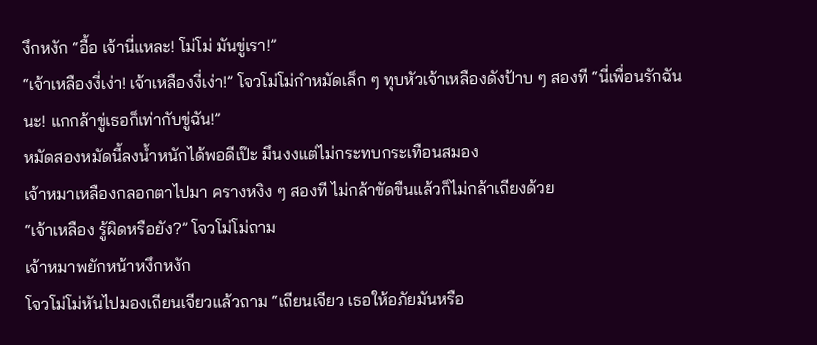งึกหงัก “อื้อ เจ้านี่แหละ! โม่โม่ มันขู่เรา!”
“เจ้าเหลืองงี่เง่า! เจ้าเหลืองงี่เง่า!” โจวโม่โม่กำหมัดเล็ก ๆ ทุบหัวเจ้าเหลืองดังป้าบ ๆ สองที “นี่เพื่อนรักฉันนะ! แกกล้าขู่เธอก็เท่ากับขู่ฉัน!”
หมัดสองหมัดนี้ลงน้ำหนักได้พอดีเป๊ะ มึนงงแต่ไม่กระทบกระเทือนสมอง
เจ้าหมาเหลืองกลอกตาไปมา ครางหงิง ๆ สองที ไม่กล้าขัดขืนแล้วก็ไม่กล้าเถียงด้วย
“เจ้าเหลือง รู้ผิดหรือยัง?” โจวโม่โม่ถาม
เจ้าหมาพยักหน้าหงึกหงัก
โจวโม่โม่หันไปมองเถียนเจียวแล้วถาม “เถียนเจียว เธอให้อภัยมันหรือ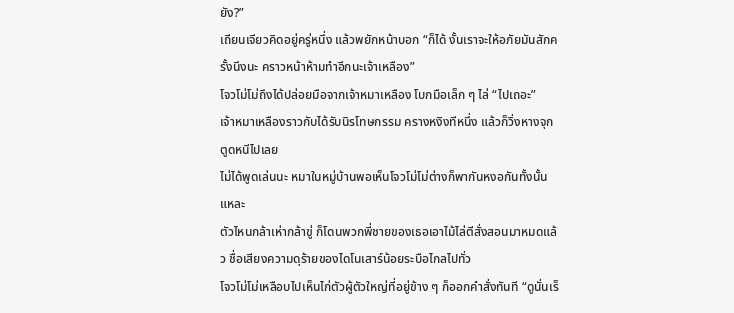ยัง?”
เถียนเจียวคิดอยู่ครู่หนึ่ง แล้วพยักหน้าบอก “ก็ได้ งั้นเราจะให้อภัยมันสักครั้งนึงนะ คราวหน้าห้ามทำอีกนะเจ้าเหลือง”
โจวโม่โม่ถึงได้ปล่อยมือจากเจ้าหมาเหลือง โบกมือเล็ก ๆ ไล่ “ไปเถอะ”
เจ้าหมาเหลืองราวกับได้รับนิรโทษกรรม ครางหงิงทีหนึ่ง แล้วก็วิ่งหางจุกตูดหนีไปเลย
ไม่ได้พูดเล่นนะ หมาในหมู่บ้านพอเห็นโจวโม่โม่ต่างก็พากันหงอกันทั้งนั้นแหละ
ตัวไหนกล้าเห่ากล้าขู่ ก็โดนพวกพี่ชายของเธอเอาไม้ไล่ตีสั่งสอนมาหมดแล้ว ชื่อเสียงความดุร้ายของไดโนเสาร์น้อยระบือไกลไปทั่ว
โจวโม่โม่เหลือบไปเห็นไก่ตัวผู้ตัวใหญ่ที่อยู่ข้าง ๆ ก็ออกคำสั่งทันที “ดูนั่นเร็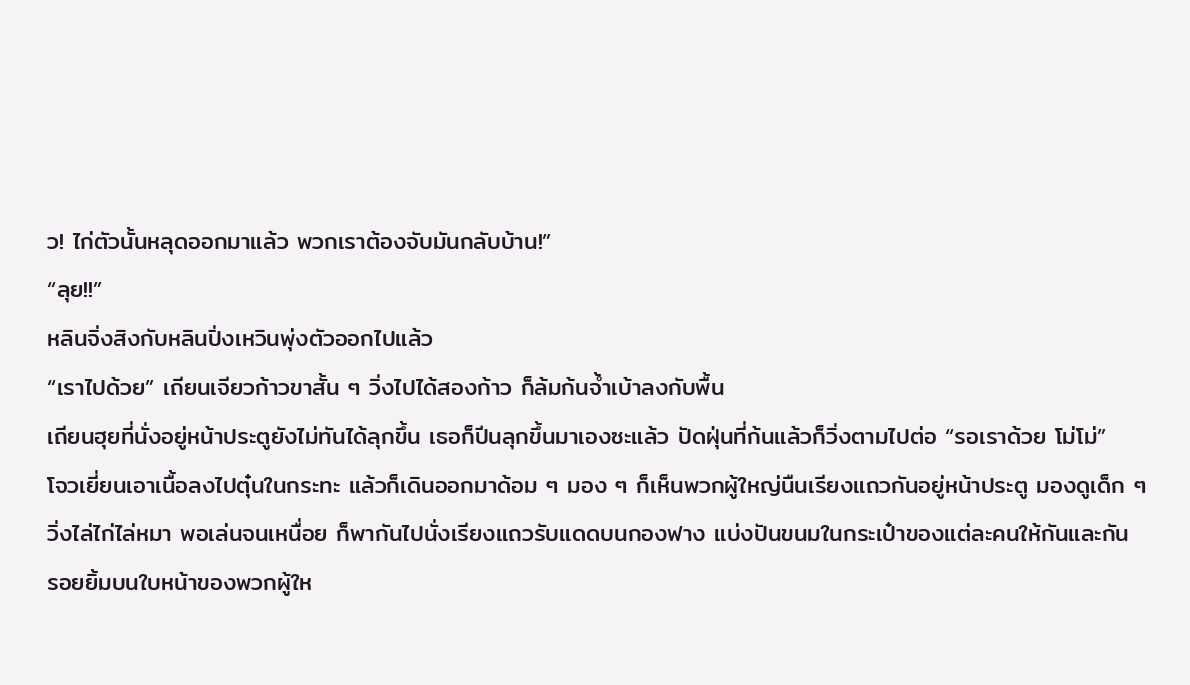ว! ไก่ตัวนั้นหลุดออกมาแล้ว พวกเราต้องจับมันกลับบ้าน!”
“ลุย!!”
หลินจิ่งสิงกับหลินปิ่งเหวินพุ่งตัวออกไปแล้ว
“เราไปด้วย” เถียนเจียวก้าวขาสั้น ๆ วิ่งไปได้สองก้าว ก็ล้มก้นจ้ำเบ้าลงกับพื้น
เถียนฮุยที่นั่งอยู่หน้าประตูยังไม่ทันได้ลุกขึ้น เธอก็ปีนลุกขึ้นมาเองซะแล้ว ปัดฝุ่นที่ก้นแล้วก็วิ่งตามไปต่อ “รอเราด้วย โม่โม่”
โจวเยี่ยนเอาเนื้อลงไปตุ๋นในกระทะ แล้วก็เดินออกมาด้อม ๆ มอง ๆ ก็เห็นพวกผู้ใหญ่นืนเรียงแถวกันอยู่หน้าประตู มองดูเด็ก ๆ วิ่งไล่ไก่ไล่หมา พอเล่นจนเหนื่อย ก็พากันไปนั่งเรียงแถวรับแดดบนกองฟาง แบ่งปันขนมในกระเป๋าของแต่ละคนให้กันและกัน
รอยยิ้มบนใบหน้าของพวกผู้ให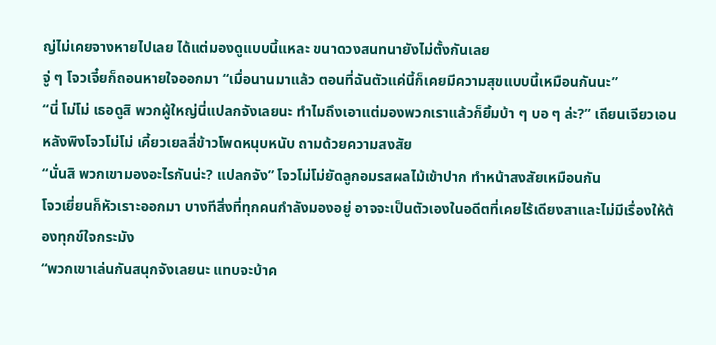ญ่ไม่เคยจางหายไปเลย ได้แต่มองดูแบบนี้แหละ ขนาดวงสนทนายังไม่ตั้งกันเลย
จู่ ๆ โจวเจี๋ยก็ถอนหายใจออกมา “เมื่อนานมาแล้ว ตอนที่ฉันตัวแค่นี้ก็เคยมีความสุขแบบนี้เหมือนกันนะ”
“นี่ โม่โม่ เธอดูสิ พวกผู้ใหญ่นี่แปลกจังเลยนะ ทำไมถึงเอาแต่มองพวกเราแล้วก็ยิ้มบ้า ๆ บอ ๆ ล่ะ?” เถียนเจียวเอนหลังพิงโจวโม่โม่ เคี้ยวเยลลี่ข้าวโพดหนุบหนับ ถามด้วยความสงสัย
“นั่นสิ พวกเขามองอะไรกันน่ะ? แปลกจัง” โจวโม่โม่ยัดลูกอมรสผลไม้เข้าปาก ทำหน้าสงสัยเหมือนกัน
โจวเยี่ยนก็หัวเราะออกมา บางทีสิ่งที่ทุกคนกำลังมองอยู่ อาจจะเป็นตัวเองในอดีตที่เคยไร้เดียงสาและไม่มีเรื่องให้ต้องทุกข์ใจกระมัง
“พวกเขาเล่นกันสนุกจังเลยนะ แทบจะบ้าค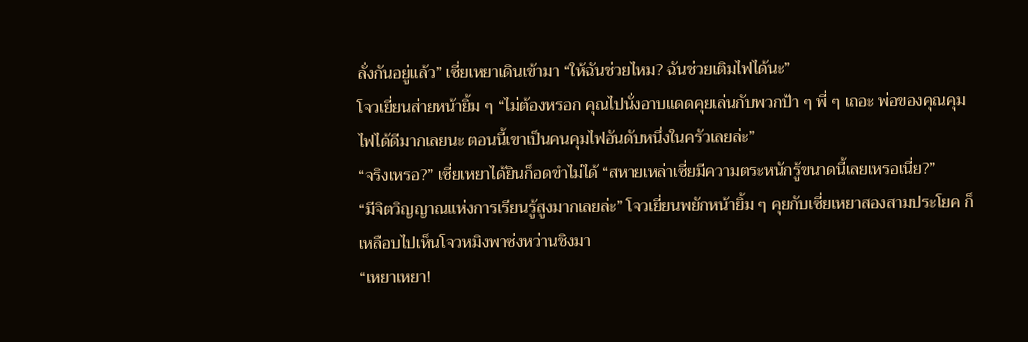ลั่งกันอยู่แล้ว” เซี่ยเหยาเดินเข้ามา “ให้ฉันช่วยไหม? ฉันช่วยเติมไฟได้นะ”
โจวเยี่ยนส่ายหน้ายิ้ม ๆ “ไม่ต้องหรอก คุณไปนั่งอาบแดดคุยเล่นกับพวกป้า ๆ พี่ ๆ เถอะ พ่อของคุณคุมไฟได้ดีมากเลยนะ ตอนนี้เขาเป็นคนคุมไฟอันดับหนึ่งในครัวเลยล่ะ”
“จริงเหรอ?” เซี่ยเหยาได้ยินก็อดขำไม่ได้ “สหายเหล่าเซี่ยมีความตระหนักรู้ขนาดนี้เลยเหรอเนี่ย?”
“มีจิตวิญญาณแห่งการเรียนรู้สูงมากเลยล่ะ” โจวเยี่ยนพยักหน้ายิ้ม ๆ คุยกับเซี่ยเหยาสองสามประโยค ก็เหลือบไปเห็นโจวหมิงพาซ่งหว่านชิงมา
“เหยาเหยา!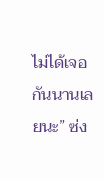ไม่ได้เจอกันนานเลยนะ” ซ่ง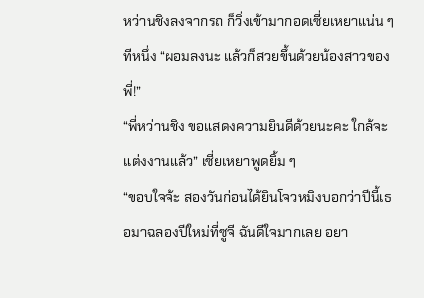หว่านชิงลงจากรถ ก็วิ่งเข้ามากอดเซี่ยเหยาแน่น ๆ ทีหนึ่ง “ผอมลงนะ แล้วก็สวยขึ้นด้วยน้องสาวของพี่!”
“พี่หว่านชิง ขอแสดงความยินดีด้วยนะคะ ใกล้จะแต่งงานแล้ว” เซี่ยเหยาพูดยิ้ม ๆ
“ขอบใจจ้ะ สองวันก่อนได้ยินโจวหมิงบอกว่าปีนี้เธอมาฉลองปีใหม่ที่ซูจี ฉันดีใจมากเลย อยา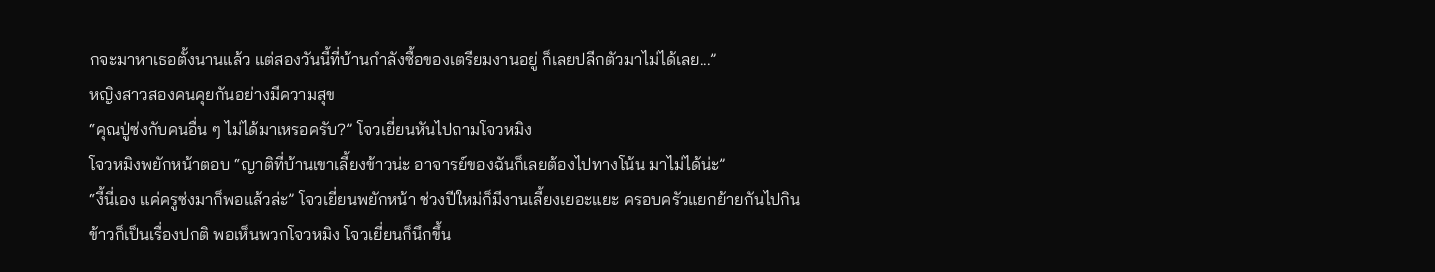กจะมาหาเธอตั้งนานแล้ว แต่สองวันนี้ที่บ้านกำลังซื้อของเตรียมงานอยู่ ก็เลยปลีกตัวมาไม่ได้เลย...”
หญิงสาวสองคนคุยกันอย่างมีความสุข
“คุณปู่ซ่งกับคนอื่น ๆ ไม่ได้มาเหรอครับ?” โจวเยี่ยนหันไปถามโจวหมิง
โจวหมิงพยักหน้าตอบ “ญาติที่บ้านเขาเลี้ยงข้าวน่ะ อาจารย์ของฉันก็เลยต้องไปทางโน้น มาไม่ได้น่ะ”
“งี้นี่เอง แค่ครูซ่งมาก็พอแล้วล่ะ” โจวเยี่ยนพยักหน้า ช่วงปีใหม่ก็มีงานเลี้ยงเยอะแยะ ครอบครัวแยกย้ายกันไปกินข้าวก็เป็นเรื่องปกติ พอเห็นพวกโจวหมิง โจวเยี่ยนก็นึกขึ้น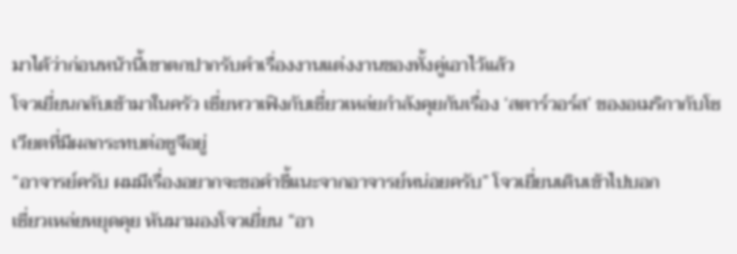มาได้ว่าก่อนหน้านี้เขาตกปากรับคำเรื่องงานแต่งงานของทั้งคู่เอาไว้แล้ว
โจวเยี่ยนกลับเข้ามาในครัว เซี่ยหวาเฟิงกับเซี่ยวเหล่ยกำลังคุยกันเรื่อง ‘สตาร์วอร์ส’ ของอเมริกากับโซเวียตที่มีผลกระทบต่อซูจีอยู่
“อาจารย์ครับ ผมมีเรื่องอยากจะขอคำชี้แนะจากอาจารย์หน่อยครับ” โจวเยี่ยนเดินเข้าไปบอก
เซี่ยวเหล่ยหยุดคุย หันมามองโจวเยี่ยน “อา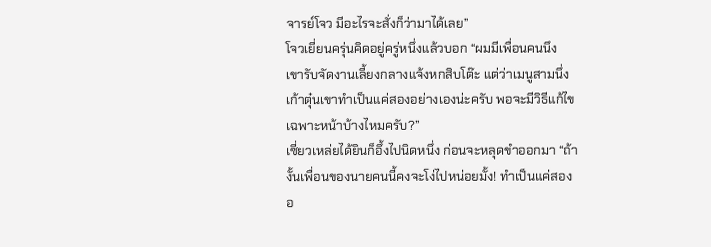จารย์โจว มีอะไรจะสั่งก็ว่ามาได้เลย”
โจวเยี่ยนครุ่นคิดอยู่ครู่หนึ่งแล้วบอก “ผมมีเพื่อนคนนึง เขารับจัดงานเลี้ยงกลางแจ้งหกสิบโต๊ะ แต่ว่าเมนูสามนึ่งเก้าตุ๋นเขาทำเป็นแค่สองอย่างเองน่ะครับ พอจะมีวิธีแก้ไขเฉพาะหน้าบ้างไหมครับ?”
เซี่ยวเหล่ยได้ยินก็อึ้งไปนิดหนึ่ง ก่อนจะหลุดขำออกมา “ถ้างั้นเพื่อนของนายคนนี้คงจะโง่ไปหน่อยมั้ง! ทำเป็นแค่สองอ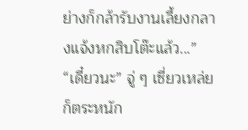ย่างก็กล้ารับงานเลี้ยงกลางแจ้งหกสิบโต๊ะแล้ว...”
“เดี๋ยวนะ” จู่ ๆ เซี่ยวเหล่ยก็ตระหนัก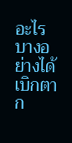อะไรบางอย่างได้ เบิกตาก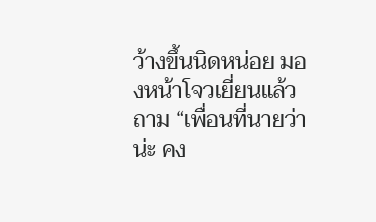ว้างขึ้นนิดหน่อย มองหน้าโจวเยี่ยนแล้วถาม “เพื่อนที่นายว่าน่ะ คง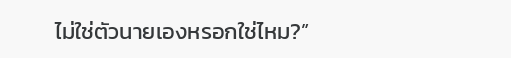ไม่ใช่ตัวนายเองหรอกใช่ไหม?”